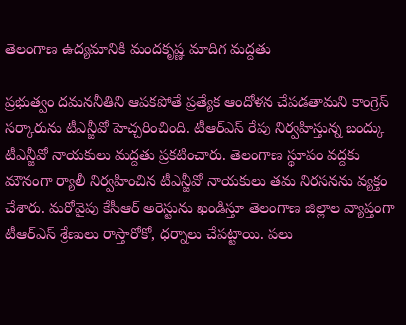తెలంగాణ ఉద్యమానికి మందకృష్ణ మాదిగ మద్దతు

ప్రభుత్వం దమననీతిని ఆపకపోతే ప్రత్యేక ఆందోళన చేపడతామని కాంగ్రెస్ సర్కారును టీఎన్జీవో హెచ్చరించింది. టీఆర్ఎస్ రేపు నిర్వహిస్తున్న బంద్కు టీఎన్జీవో నాయకులు మద్దతు ప్రకటించారు. తెలంగాణ స్థూపం వద్దకు మౌనంగా ర్యాలీ నిర్వహించిన టీఎన్జీవో నాయకులు తమ నిరసనను వ్యక్తం చేశారు. మరోవైపు కేసీఆర్ అరెస్టును ఖండిస్తూ తెలంగాణ జిల్లాల వ్యాప్తంగా టీఆర్ఎస్ శ్రేణులు రాస్తారోకో, ధర్నాలు చేపట్టాయి. పలు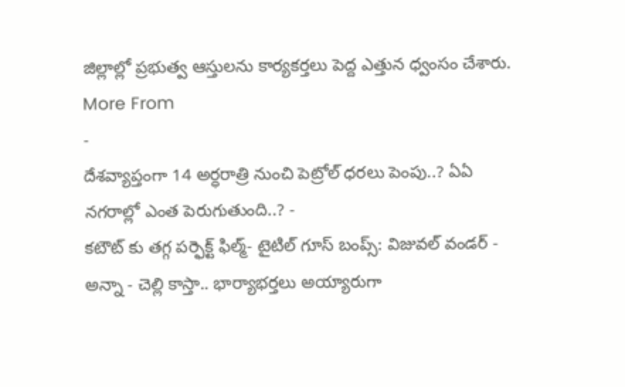జిల్లాల్లో ప్రభుత్వ ఆస్తులను కార్యకర్తలు పెద్ద ఎత్తున ధ్వంసం చేశారు.
More From
-
దేశవ్యాప్తంగా 14 అర్ధరాత్రి నుంచి పెట్రోల్ ధరలు పెంపు..? ఏఏ నగరాల్లో ఎంత పెరుగుతుంది..? -
కటౌట్ కు తగ్గ పర్ఫెక్ట్ ఫిల్మ్- టైటిల్ గూస్ బంప్స్: విజువల్ వండర్ -
అన్నా - చెల్లి కాస్తా.. భార్యాభర్తలు అయ్యారుగా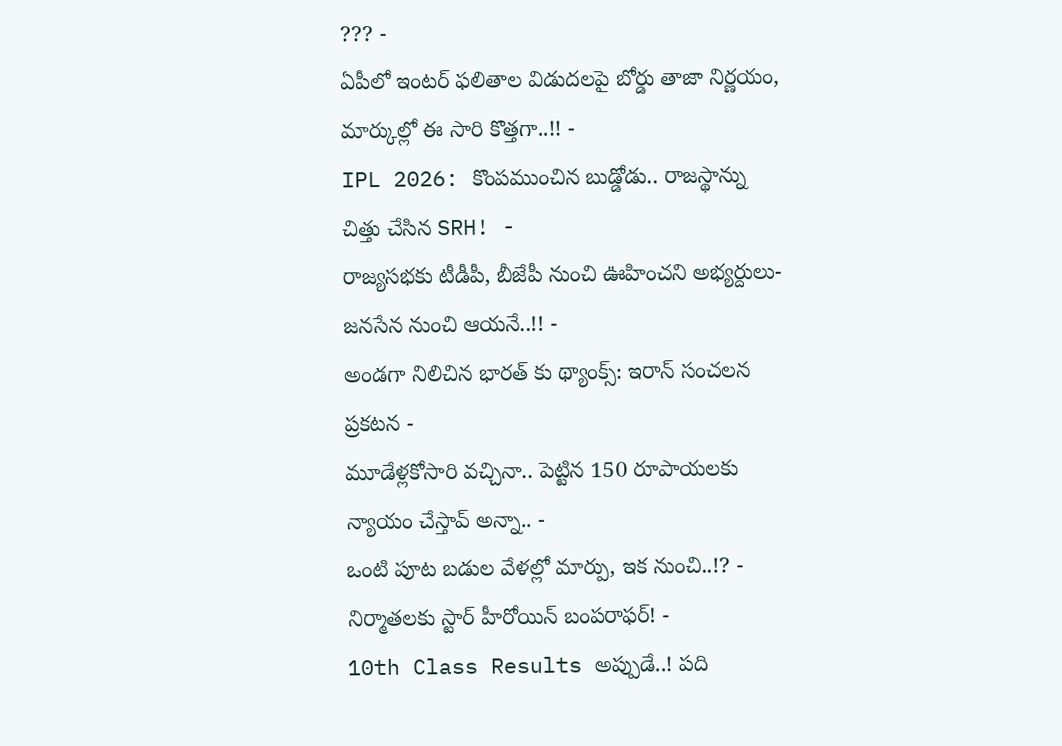??? -
ఏపీలో ఇంటర్ ఫలితాల విడుదలపై బోర్డు తాజా నిర్ణయం, మార్కుల్లో ఈ సారి కొత్తగా..!! -
IPL 2026: కొంపముంచిన బుడ్డోడు.. రాజస్థాన్ను చిత్తు చేసిన SRH! -
రాజ్యసభకు టీడీపీ, బీజేపీ నుంచి ఊహించని అభ్యర్దులు- జనసేన నుంచి ఆయనే..!! -
అండగా నిలిచిన భారత్ కు థ్యాంక్స్: ఇరాన్ సంచలన ప్రకటన -
మూడేళ్లకోసారి వచ్చినా.. పెట్టిన 150 రూపాయలకు న్యాయం చేస్తావ్ అన్నా.. -
ఒంటి పూట బడుల వేళల్లో మార్పు, ఇక నుంచి..!? -
నిర్మాతలకు స్టార్ హీరోయిన్ బంపరాఫర్! -
10th Class Results అప్పుడే..! పది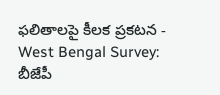ఫలితాలపై కీలక ప్రకటన -
West Bengal Survey: బీజేపీ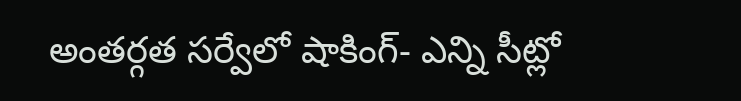అంతర్గత సర్వేలో షాకింగ్- ఎన్ని సీట్లో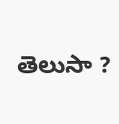తెలుసా ?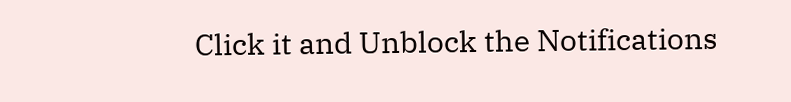Click it and Unblock the Notifications